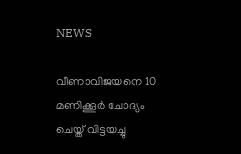NEWS

വീണാവിജയനെ 10 മണിക്കൂർ ചോദ്യം ചെയ്ത് വിട്ടയച്ചു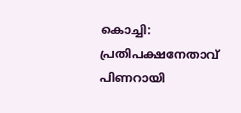കൊച്ചി: പ്രതിപക്ഷനേതാവ് പിണറായി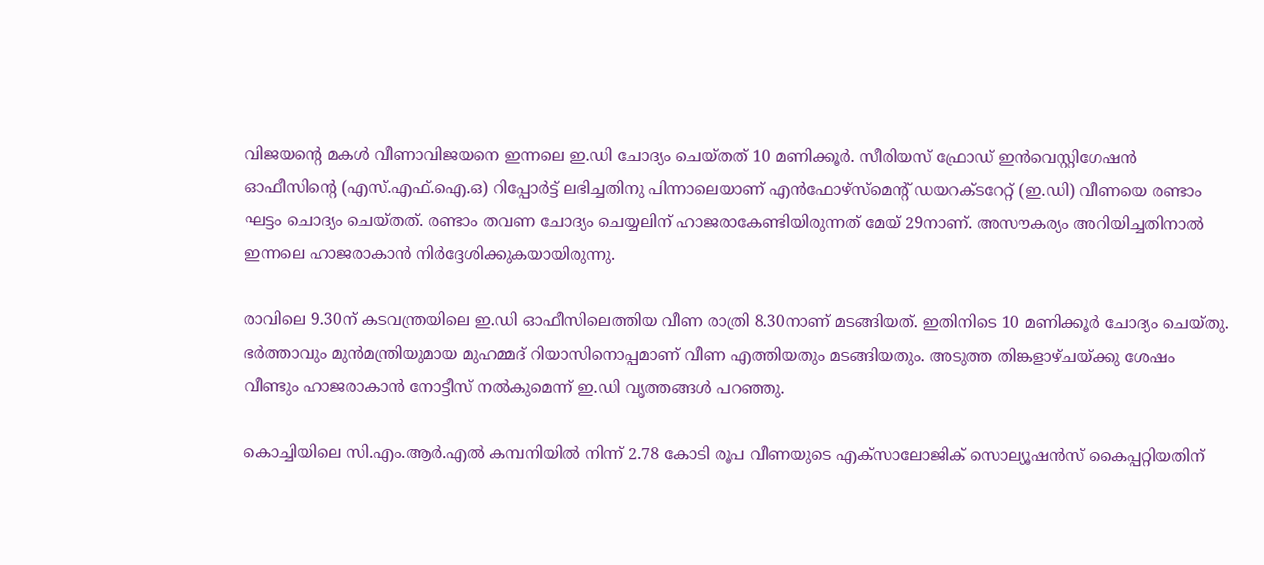വിജയന്റെ മകൾ വീണാവിജയനെ ഇന്നലെ ഇ.ഡി ചോദ്യം ചെയ്തത് 10 മണിക്കൂർ. സീരിയസ് ഫ്രോഡ് ഇൻവെസ്റ്റിഗേഷൻ ഓഫീസിന്റെ (എസ്.എഫ്.ഐ.ഒ) റിപ്പോർട്ട് ലഭിച്ചതിനു പിന്നാലെയാണ് എൻഫോഴ്സ്‌മെന്റ് ഡയറക്‌ടറേറ്റ് (ഇ.ഡി) വീണയെ രണ്ടാം ഘട്ടം ചൊദ്യം ചെയ്തത്. രണ്ടാം തവണ ചോദ്യം ചെയ്യലിന് ഹാജരാകേണ്ടിയിരുന്നത് മേയ് 29നാണ്. അസൗകര്യം അറിയിച്ചതിനാൽ ഇന്നലെ ഹാജരാകാൻ നിർദ്ദേശിക്കുകയായിരുന്നു.

രാവിലെ 9.30ന് കടവന്ത്രയിലെ ഇ.ഡി ഓഫീസിലെത്തിയ വീണ രാത്രി 8.30നാണ് മടങ്ങിയത്. ഇതിനിടെ 10 മണിക്കൂർ ചോദ്യം ചെയ്തു. ഭർത്താവും മുൻമന്ത്രിയുമായ മുഹമ്മദ് റിയാസിനൊപ്പമാണ് വീണ എത്തിയതും മടങ്ങിയതും. അടുത്ത തിങ്കളാഴ്‌ചയ്‌ക്കു ശേഷം വീണ്ടും ഹാജരാകാൻ നോട്ടീസ് നൽകുമെന്ന് ഇ.ഡി വൃത്തങ്ങൾ പറഞ്ഞു.

കൊച്ചിയിലെ സി.എം.ആർ.എൽ കമ്പനിയിൽ നിന്ന് 2.78 കോടി രൂപ വീണയുടെ എക്‌സാലോജിക് സൊല്യൂഷൻസ് കൈപ്പറ്റിയതിന്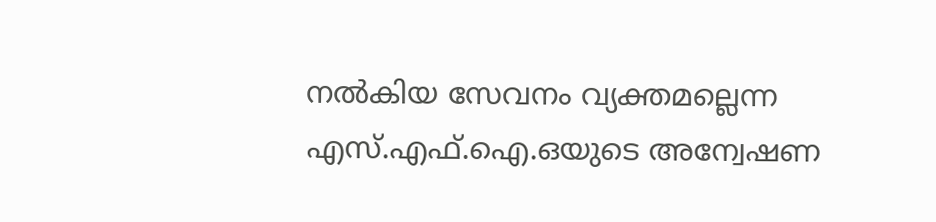നൽകിയ സേവനം വ്യക്തമല്ലെന്ന എസ്.എഫ്.ഐ.ഒയുടെ അന്വേഷണ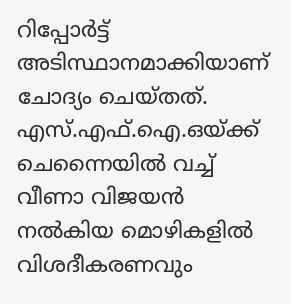റിപ്പോർട്ട് അടിസ്ഥാനമാക്കിയാണ് ചോദ്യം ചെയ്‌തത്. എസ്.എഫ്.ഐ.ഒയ്‌ക്ക് ചെന്നൈയിൽ വച്ച് വീണാ വിജയൻ നൽകിയ മൊഴികളിൽ വിശദീകരണവും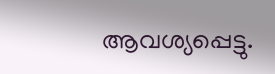ആവശ്യപ്പെട്ടു.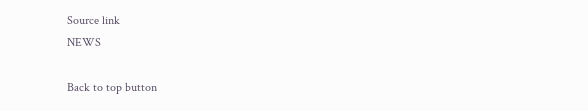Source link
NEWS

Back to top button